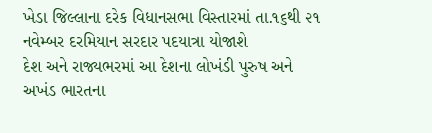ખેડા જિલ્લાના દરેક વિધાનસભા વિસ્તારમાં તા.૧૬થી ૨૧ નવેમ્બર દરમિયાન સરદાર પદયાત્રા યોજાશે
દેશ અને રાજ્યભરમાં આ દેશના લોખંડી પુરુષ અને અખંડ ભારતના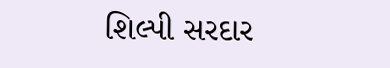શિલ્પી સરદાર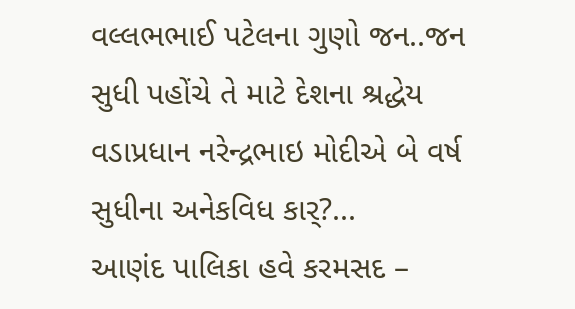વલ્લભભાઈ પટેલના ગુણો જન..જન સુધી પહોંચે તે માટે દેશના શ્રદ્ધેય વડાપ્રધાન નરેન્દ્રભાઇ મોદીએ બે વર્ષ સુધીના અનેકવિધ કાર્?...
આણંદ પાલિકા હવે કરમસદ –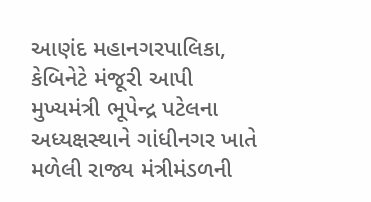આણંદ મહાનગરપાલિકા, કેબિનેટે મંજૂરી આપી
મુખ્યમંત્રી ભૂપેન્દ્ર પટેલના અધ્યક્ષસ્થાને ગાંધીનગર ખાતે મળેલી રાજ્ય મંત્રીમંડળની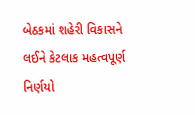બેઠકમાં શહેરી વિકાસને લઈને કેટલાક મહત્વપૂર્ણ નિર્ણયો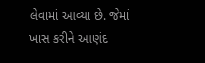લેવામાં આવ્યા છે. જેમાં ખાસ કરીને આણંદ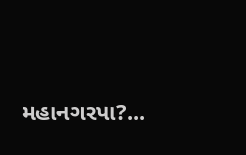મહાનગરપા?...